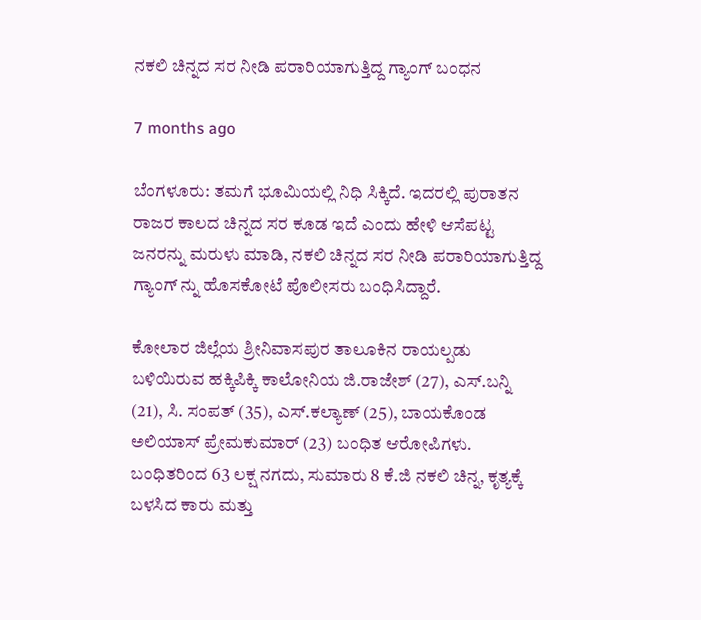ನಕಲಿ ಚಿನ್ನದ ಸರ ನೀಡಿ ಪರಾರಿಯಾಗುತ್ತಿದ್ದ ಗ್ಯಾಂಗ್ ಬಂಧನ

7 months ago

ಬೆಂಗಳೂರು: ತಮಗೆ ಭೂಮಿಯಲ್ಲಿ ನಿಧಿ ಸಿಕ್ಕಿದೆ. ಇದರಲ್ಲಿ ಪುರಾತನ ರಾಜರ ಕಾಲದ ಚಿನ್ನದ ಸರ ಕೂಡ ಇದೆ ಎಂದು ಹೇಳಿ ಆಸೆಪಟ್ಟ ಜನರನ್ನು ಮರುಳು ಮಾಡಿ, ನಕಲಿ ಚಿನ್ನದ ಸರ ನೀಡಿ ಪರಾರಿಯಾಗುತ್ತಿದ್ದ  ಗ್ಯಾಂಗ್ ನ್ನು ಹೊಸಕೋಟೆ ಪೊಲೀಸರು ಬಂಧಿಸಿದ್ದಾರೆ.

ಕೋಲಾರ ಜಿಲ್ಲೆಯ ಶ್ರೀನಿವಾಸಪುರ ತಾಲೂಕಿನ ರಾಯಲ್ಪಡು ಬಳಿಯಿರುವ ಹಕ್ಕಿಪಿಕ್ಕಿ ಕಾಲೋನಿಯ ಜಿ.ರಾಜೇಶ್ (27), ಎಸ್.ಬನ್ನಿ (21), ಸಿ. ಸಂಪತ್ (35), ಎಸ್.ಕಲ್ಯಾಣ್ (25), ಬಾಯಕೊಂಡ ಅಲಿಯಾಸ್ ಪ್ರೇಮಕುಮಾರ್ (23) ಬಂಧಿತ ಆರೋಪಿಗಳು. ಬಂಧಿತರಿಂದ 63 ಲಕ್ಷ ನಗದು, ಸುಮಾರು 8 ಕೆ.ಜಿ ನಕಲಿ ಚಿನ್ನ, ಕೃತ್ಯಕ್ಕೆ ಬಳಸಿದ ಕಾರು ಮತ್ತು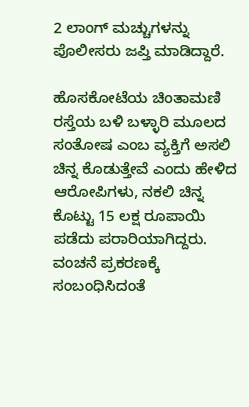2 ಲಾಂಗ್ ಮಚ್ಚುಗಳನ್ನು ಪೊಲೀಸರು ಜಪ್ತಿ ಮಾಡಿದ್ದಾರೆ.

ಹೊಸಕೋಟೆಯ ಚಿಂತಾಮಣಿ ರಸ್ತೆಯ ಬಳಿ ಬಳ್ಳಾರಿ ಮೂಲದ ಸಂತೋಷ ಎಂಬ ವ್ಯಕ್ತಿಗೆ ಅಸಲಿ ಚಿನ್ನ ಕೊಡುತ್ತೇವೆ ಎಂದು ಹೇಳಿದ ಆರೋಪಿಗಳು, ನಕಲಿ ಚಿನ್ನ ಕೊಟ್ಟು 15 ಲಕ್ಷ ರೂಪಾಯಿ ಪಡೆದು ಪರಾರಿಯಾಗಿದ್ದರು. ವಂಚನೆ ಪ್ರಕರಣಕ್ಕೆ ಸಂಬಂಧಿಸಿದಂತೆ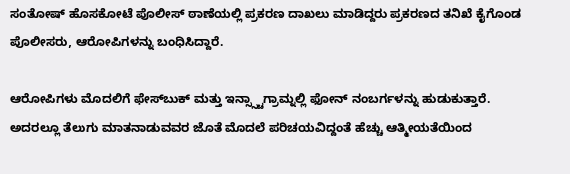ಸಂತೋಷ್ ಹೊಸಕೋಟೆ ಪೊಲೀಸ್ ಠಾಣೆಯಲ್ಲಿ ಪ್ರಕರಣ ದಾಖಲು ಮಾಡಿದ್ದರು ಪ್ರಕರಣದ ತನಿಖೆ ಕೈಗೊಂಡ ಪೊಲೀಸರು, ಆರೋಪಿಗಳನ್ನು ಬಂಧಿಸಿದ್ದಾರೆ.

ಆರೋಪಿಗಳು ಮೊದಲಿಗೆ ಫೇಸ್‌ಬುಕ್ ಮತ್ತು ಇನ್ಸ್ಸ್ಟಾಗ್ರಾಮ್ನಲ್ಲಿ ಫೋನ್ ನಂಬ‌ರ್ಗಳನ್ನು ಹುಡುಕುತ್ತಾರೆ. ಅದರಲ್ಲೂ ತೆಲುಗು ಮಾತನಾಡುವವರ ಜೊತೆ ಮೊದಲೆ ಪರಿಚಯವಿದ್ದಂತೆ ಹೆಚ್ಚು ಆತ್ಮೀಯತೆಯಿಂದ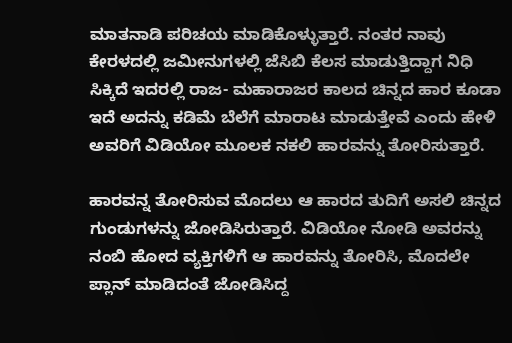ಮಾತನಾಡಿ ಪರಿಚಯ ಮಾಡಿಕೊಳ್ಳುತ್ತಾರೆ. ನಂತರ ನಾವು ಕೇರಳದಲ್ಲಿ ಜಮೀನುಗಳಲ್ಲಿ ಜೆಸಿಬಿ ಕೆಲಸ ಮಾಡುತ್ತಿದ್ದಾಗ ನಿಧಿ ಸಿಕ್ಕಿದೆ ಇದರಲ್ಲಿ ರಾಜ- ಮಹಾರಾಜರ ಕಾಲದ ಚಿನ್ನದ ಹಾರ ಕೂಡಾ ಇದೆ ಅದನ್ನು ಕಡಿಮೆ ಬೆಲೆಗೆ ಮಾರಾಟ ಮಾಡುತ್ತೇವೆ ಎಂದು ಹೇಳಿ ಅವರಿಗೆ ವಿಡಿಯೋ ಮೂಲಕ ನಕಲಿ ಹಾರವನ್ನು ತೋರಿಸುತ್ತಾರೆ.

ಹಾರವನ್ನ ತೋರಿಸುವ ಮೊದಲು ಆ ಹಾರದ ತುದಿಗೆ ಅಸಲಿ ಚಿನ್ನದ ಗುಂಡುಗಳನ್ನು ಜೋಡಿಸಿರುತ್ತಾರೆ. ವಿಡಿಯೋ ನೋಡಿ ಅವರನ್ನು ನಂಬಿ ಹೋದ ವ್ಯಕ್ತಿಗಳಿಗೆ ಆ ಹಾರವನ್ನು ತೋರಿಸಿ, ಮೊದಲೇ ಪ್ಲಾನ್ ಮಾಡಿದಂತೆ ಜೋಡಿಸಿದ್ದ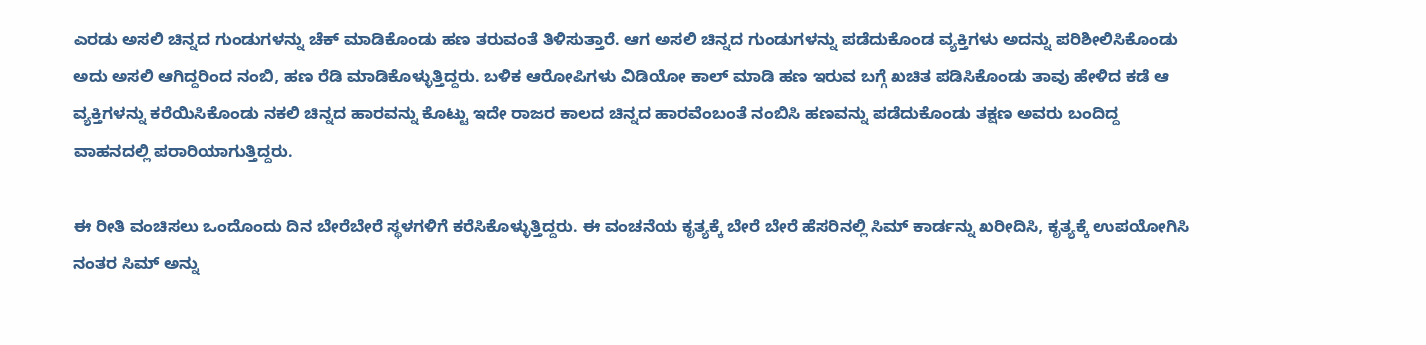ಎರಡು ಅಸಲಿ ಚಿನ್ನದ ಗುಂಡುಗಳನ್ನು ಚೆಕ್ ಮಾಡಿಕೊಂಡು ಹಣ ತರುವಂತೆ ತಿಳಿಸುತ್ತಾರೆ. ಆಗ ಅಸಲಿ ಚಿನ್ನದ ಗುಂಡುಗಳನ್ನು ಪಡೆದುಕೊಂಡ ವ್ಯಕ್ತಿಗಳು ಅದನ್ನು ಪರಿಶೀಲಿಸಿಕೊಂಡು ಅದು ಅಸಲಿ ಆಗಿದ್ದರಿಂದ ನಂಬಿ, ಹಣ ರೆಡಿ ಮಾಡಿಕೊಳ್ಳುತ್ತಿದ್ದರು. ಬಳಿಕ ಆರೋಪಿಗಳು ವಿಡಿಯೋ ಕಾಲ್ ಮಾಡಿ ಹಣ ಇರುವ ಬಗ್ಗೆ ಖಚಿತ ಪಡಿಸಿಕೊಂಡು ತಾವು ಹೇಳಿದ ಕಡೆ ಆ ವ್ಯಕ್ತಿಗಳನ್ನು ಕರೆಯಿಸಿಕೊಂಡು ನಕಲಿ ಚಿನ್ನದ ಹಾರವನ್ನು ಕೊಟ್ಟು ಇದೇ ರಾಜರ ಕಾಲದ ಚಿನ್ನದ ಹಾರವೆಂಬಂತೆ ನಂಬಿಸಿ ಹಣವನ್ನು ಪಡೆದುಕೊಂಡು ತಕ್ಷಣ ಅವರು ಬಂದಿದ್ದ ವಾಹನದಲ್ಲಿ ಪರಾರಿಯಾಗುತ್ತಿದ್ದರು.

ಈ ರೀತಿ ವಂಚಿಸಲು ಒಂದೊಂದು ದಿನ ಬೇರೆಬೇರೆ ಸ್ಥಳಗಳಿಗೆ ಕರೆಸಿಕೊಳ್ಳುತ್ತಿದ್ದರು. ಈ ವಂಚನೆಯ ಕೃತ್ಯಕ್ಕೆ ಬೇರೆ ಬೇರೆ ಹೆಸರಿನಲ್ಲಿ ಸಿಮ್ ಕಾರ್ಡನ್ನು ಖರೀದಿಸಿ, ಕೃತ್ಯಕ್ಕೆ ಉಪಯೋಗಿಸಿ ನಂತರ ಸಿಮ್ ಅನ್ನು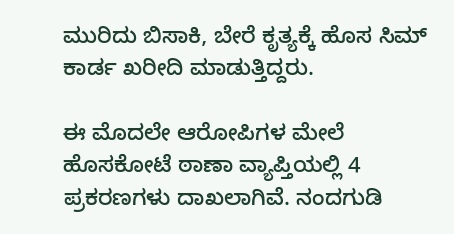ಮುರಿದು ಬಿಸಾಕಿ, ಬೇರೆ ಕೃತ್ಯಕ್ಕೆ ಹೊಸ ಸಿಮ್ ಕಾರ್ಡ ಖರೀದಿ ಮಾಡುತ್ತಿದ್ದರು.

ಈ ಮೊದಲೇ ಆರೋಪಿಗಳ ಮೇಲೆ ಹೊಸಕೋಟೆ ಠಾಣಾ ವ್ಯಾಪ್ತಿಯಲ್ಲಿ 4 ಪ್ರಕರಣಗಳು ದಾಖಲಾಗಿವೆ. ನಂದಗುಡಿ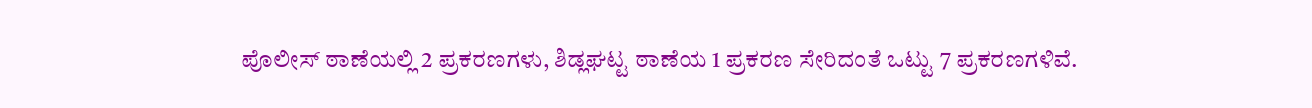ಪೊಲೀಸ್ ಠಾಣೆಯಲ್ಲಿ 2 ಪ್ರಕರಣಗಳು, ಶಿಡ್ಲಘಟ್ಟ ಠಾಣೆಯ 1 ಪ್ರಕರಣ ಸೇರಿದಂತೆ ಒಟ್ಟು 7 ಪ್ರಕರಣಗಳಿವೆ.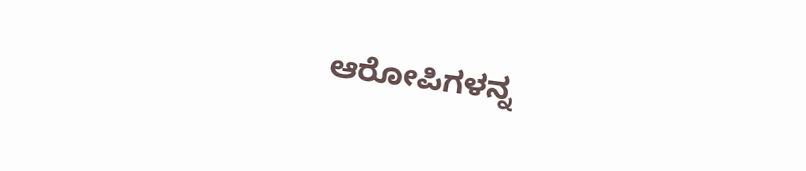ಆರೋಪಿಗಳನ್ನ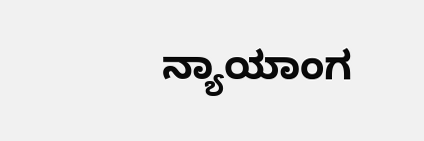ನ್ಯಾಯಾಂಗ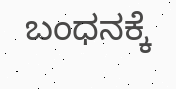ಬಂಧನಕ್ಕೆ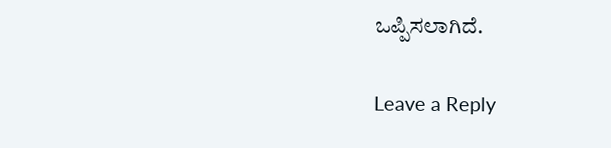ಒಪ್ಪಿಸಲಾಗಿದೆ.

Leave a Reply